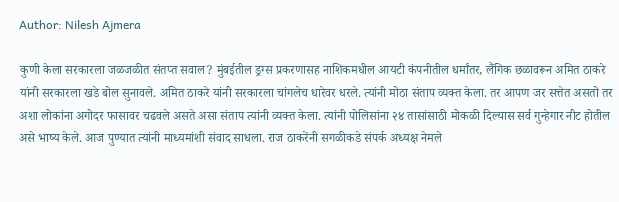Author: Nilesh Ajmera

कुणी केला सरकारला जळजळीत संतप्त सवाल? मुंबईतील ड्रग्स प्रकरणासह नाशिकमधील आयटी कंपनीतील धर्मांतर, लैंगिक छळावरून अमित ठाकरे यांनी सरकारला खडे बोल सुनावले. अमित ठाकरे यांनी सरकारला चांगलेच धारेवर धरले. त्यांनी मोठा संताप व्यक्त केला. तर आपण जर सत्तेत असतो तर अशा लोकांना अगोदर फासावर चढवले असते असा संताप त्यांनी व्यक्त केला. त्यांनी पोलिसांना २४ तासांसाठी मोकळी दिल्यास सर्व गुन्हेगार नीट होतील असे भाष्य केले. आज पुण्यात त्यांनी माध्यमांशी संवाद साधला. राज ठाकरेंनी सगळीकडे संपर्क अध्यक्ष नेमले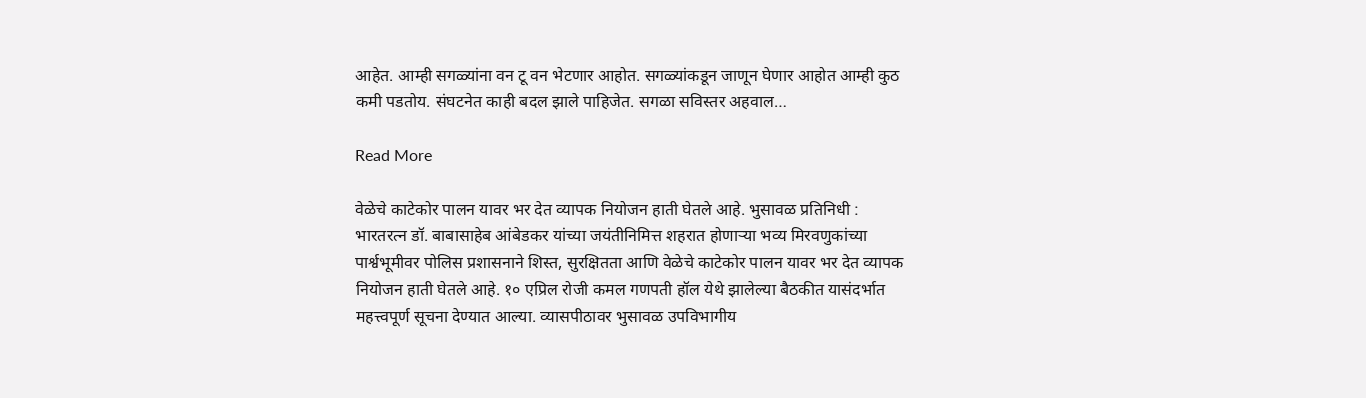आहेत. आम्ही सगळ्यांना वन टू वन भेटणार आहोत. सगळ्यांकडून जाणून घेणार आहोत आम्ही कुठ कमी पडतोय. संघटनेत काही बदल झाले पाहिजेत. सगळा सविस्तर अहवाल…

Read More

वेळेचे काटेकोर पालन यावर भर देत व्यापक नियोजन हाती घेतले आहे. भुसावळ प्रतिनिधी : भारतरत्न डॉ. बाबासाहेब आंबेडकर यांच्या जयंतीनिमित्त शहरात होणाऱ्या भव्य मिरवणुकांच्या पार्श्वभूमीवर पोलिस प्रशासनाने शिस्त, सुरक्षितता आणि वेळेचे काटेकोर पालन यावर भर देत व्यापक नियोजन हाती घेतले आहे. १० एप्रिल रोजी कमल गणपती हॉल येथे झालेल्या बैठकीत यासंदर्भात महत्त्वपूर्ण सूचना देण्यात आल्या. व्यासपीठावर भुसावळ उपविभागीय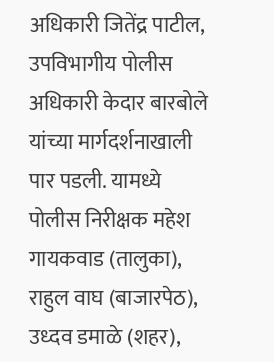अधिकारी जितेंद्र पाटील, उपविभागीय पोलीस अधिकारी केदार बारबोले यांच्या मार्गदर्शनाखाली पार पडली. यामध्ये पोलीस निरीक्षक महेश गायकवाड (तालुका), राहुल वाघ (बाजारपेठ), उध्दव डमाळे (शहर),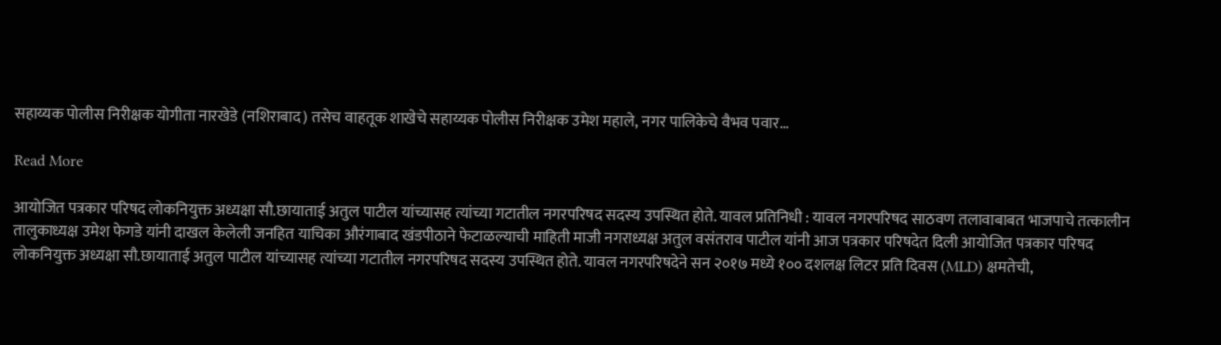सहाय्यक पोलीस निरीक्षक योगीता नारखेडे (नशिराबाद) तसेच वाहतूक शाखेचे सहाय्यक पोलीस निरीक्षक उमेश महाले, नगर पालिकेचे वैभव पवार…

Read More

आयोजित पत्रकार परिषद लोकनियुक्त अध्यक्षा सौ.छायाताई अतुल पाटील यांच्यासह त्यांच्या गटातील नगरपरिषद सदस्य उपस्थित होते. यावल प्रतिनिधी : यावल नगरपरिषद साठवण तलावाबाबत भाजपाचे तत्कालीन तालुकाध्यक्ष उमेश फेगडे यांनी दाखल केलेली जनहित याचिका औरंगाबाद खंडपीठाने फेटाळल्याची माहिती माजी नगराध्यक्ष अतुल वसंतराव पाटील यांनी आज पत्रकार परिषदेत दिली आयोजित पत्रकार परिषद लोकनियुक्त अध्यक्षा सौ.छायाताई अतुल पाटील यांच्यासह त्यांच्या गटातील नगरपरिषद सदस्य उपस्थित होते. यावल नगरपरिषदेने सन २०१७ मध्ये १०० दशलक्ष लिटर प्रति दिवस (MLD) क्षमतेची,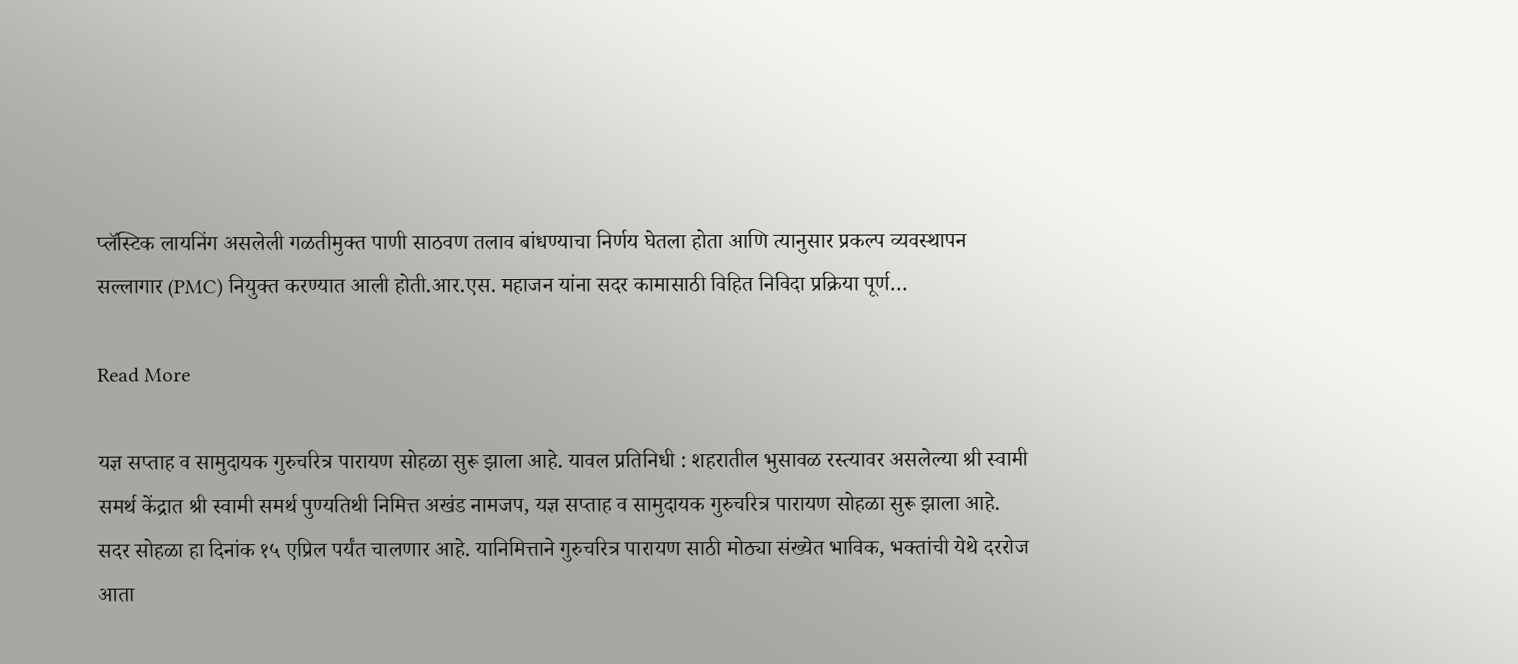प्लॅस्टिक लायनिंग असलेली गळतीमुक्त पाणी साठवण तलाव बांधण्याचा निर्णय घेतला होता आणि त्यानुसार प्रकल्प व्यवस्थापन सल्लागार (PMC) नियुक्त करण्यात आली होती.आर.एस. महाजन यांना सदर कामासाठी विहित निविदा प्रक्रिया पूर्ण…

Read More

यज्ञ सप्ताह व सामुदायक गुरुचरित्र पारायण सोहळा सुरू झाला आहे. यावल प्रतिनिधी : शहरातील भुसावळ रस्त्यावर असलेल्या श्री स्वामी समर्थ केंद्रात श्री स्वामी समर्थ पुण्यतिथी निमित्त अखंड नामजप, यज्ञ सप्ताह व सामुदायक गुरुचरित्र पारायण सोहळा सुरू झाला आहे. सदर सोहळा हा दिनांक १५ एप्रिल पर्यंत चालणार आहे. यानिमित्ताने गुरुचरित्र पारायण साठी मोठ्या संख्येत भाविक, भक्तांची येथे दररोज आता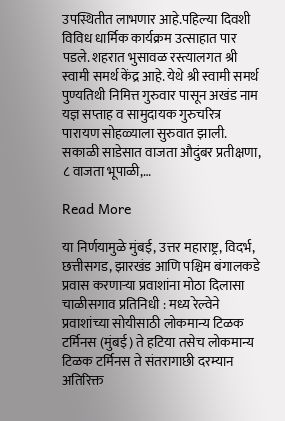उपस्थितीत लाभणार आहे.पहिल्या दिवशी विविध धार्मिक कार्यक्रम उत्साहात पार पडले. शहरात भुसावळ रस्त्यालगत श्री स्वामी समर्थ केंद्र आहे. येथे श्री स्वामी समर्थ पुण्यतिथी निमित्त गुरुवार पासून अखंड नाम यज्ञ सप्ताह व सामुदायक गुरुचरित्र पारायण सोहळ्याला सुरुवात झाली. सकाळी साडेसात वाजता औदुंबर प्रतीक्षणा, ८ वाजता भूपाळी,…

Read More

या निर्णयामुळे मुंबई, उत्तर महाराष्ट्र, विदर्भ, छत्तीसगड, झारखंड आणि पश्चिम बंगालकडे प्रवास करणाऱ्या प्रवाशांना मोठा दिलासा चाळीसगाव प्रतिनिधी : मध्य रेल्वेने प्रवाशांच्या सोयीसाठी लोकमान्य टिळक टर्मिनस (मुंबई) ते हटिया तसेच लोकमान्य टिळक टर्मिनस ते संतरागाछी दरम्यान अतिरिक्त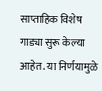साप्ताहिक विशेष गाड्या सुरू केल्या आहेत. या निर्णयामुळे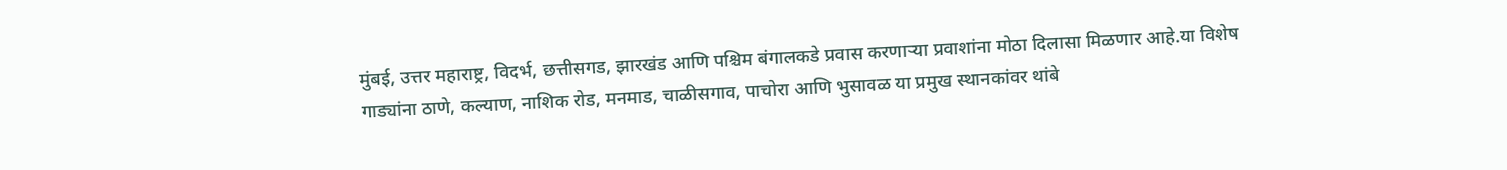मुंबई, उत्तर महाराष्ट्र, विदर्भ, छत्तीसगड, झारखंड आणि पश्चिम बंगालकडे प्रवास करणाऱ्या प्रवाशांना मोठा दिलासा मिळणार आहे.या विशेष गाड्यांना ठाणे, कल्याण, नाशिक रोड, मनमाड, चाळीसगाव, पाचोरा आणि भुसावळ या प्रमुख स्थानकांवर थांबे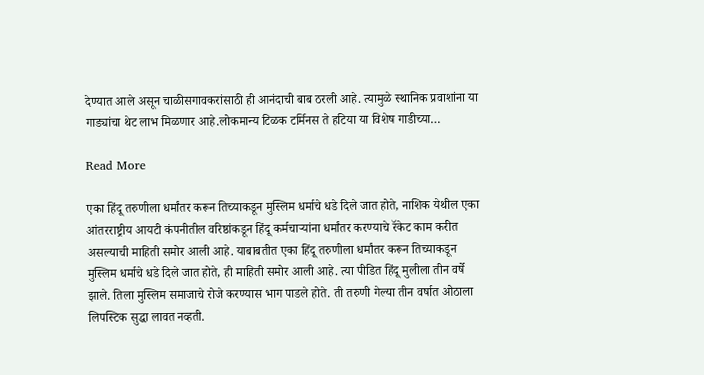देण्यात आले असून चाळीसगावकरांसाठी ही आनंदाची बाब ठरली आहे. त्यामुळे स्थानिक प्रवाशांना या गाड्यांचा थेट लाभ मिळणार आहे.लोकमान्य टिळक टर्मिनस ते हटिया या विशेष गाडीच्या…

Read More

एका हिंदू तरुणीला धर्मांतर करून तिच्याकडून मुस्लिम धर्माचे धडे दिले जात होते, नाशिक येथील एका आंतरराष्ट्रीय आयटी कंपनीतील वरिष्ठांकडून हिंदू कर्मचाऱ्यांना धर्मांतर करण्याचे रॅकेट काम करीत असल्याची माहिती समोर आली आहे. याबाबतीत एका हिंदू तरुणीला धर्मांतर करून तिच्याकडून मुस्लिम धर्माचे धडे दिले जात होते, ही माहिती समोर आली आहे. त्या पीडित हिंदू मुलीला तीन वर्षे झाले. तिला मुस्लिम समाजाचे रोजे करण्यास भाग पाडले होते. ती तरुणी गेल्या तीन वर्षात ओठाला लिपस्टिक सुद्धा लावत नव्हती.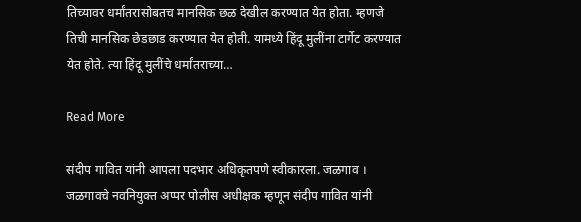तिच्यावर धर्मांतरासोबतच मानसिक छळ देखील करण्यात येत होता. म्हणजे तिची मानसिक छेडछाड करण्यात येत होती. यामध्ये हिंदू मुलींना टार्गेट करण्यात येत होते. त्या हिंदू मुलींचे धर्मांतराच्या…

Read More

संदीप गावित यांनी आपला पदभार अधिकृतपणे स्वीकारला. जळगाव । जळगावचे नवनियुक्त अप्पर पोलीस अधीक्षक म्हणून संदीप गावित यांनी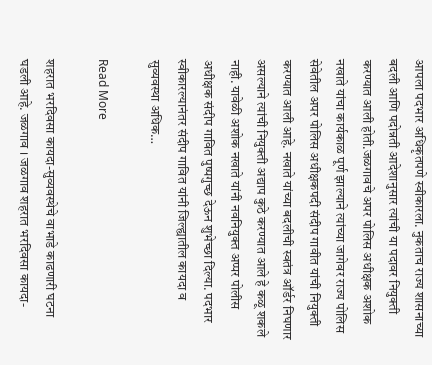आपला पदभार अधिकृतपणे स्वीकारला. नुकताच राज्य शासनाच्या बदली आणि पदोन्नती आदेशानुसार त्यांची या पदावर नियुक्ती करण्यात आली होती.जळगावचे अपर पोलिस अधीक्षक अशोक नखाते यांचा कार्यकाळ पूर्ण झाल्याने त्यांच्या जागेवर राज्य पोलिस सेवेतील अपर पोलिस अधीक्षकपदी संदीप गावीत यांची नियुक्ती करण्यात आली आहे. नखाते यांच्या बदलीची स्वतंत्र ऑर्डर निघणार असल्याने त्यांची नियुक्ती अद्याप कुठे करण्यात आले हे कळू शकले नाही. यावेळी अशोक नखाते यांनी नवनियुक्त अप्पर पोलीस अधीक्षक संदीप गावित पुष्पगुच्छ देऊन शुभेच्छा दिल्या. पदभार स्वीकारल्यानंतर संदीप गावित यांनी जिल्ह्यातील कायदा व सुव्यवस्था अधिक…

Read More

शहरात भरदिवसा कायदा-सुव्यवस्थेचे वाभाडे काढणारी घटना घडली आहे. जळगाव । जळगाव शहरात भरदिवसा कायदा-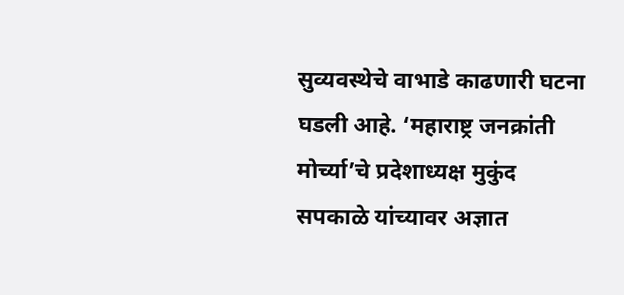सुव्यवस्थेचे वाभाडे काढणारी घटना घडली आहे. ‘महाराष्ट्र जनक्रांती मोर्च्या’चे प्रदेशाध्यक्ष मुकुंद सपकाळे यांच्यावर अज्ञात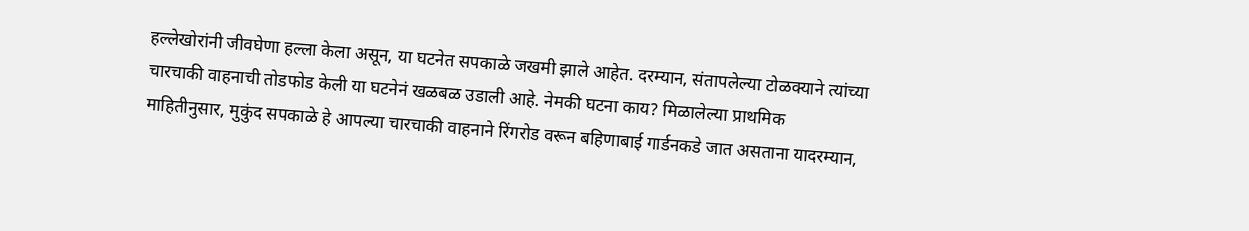हल्लेखोरांनी जीवघेणा हल्ला केला असून, या घटनेत सपकाळे जखमी झाले आहेत. दरम्यान, संतापलेल्या टोळक्याने त्यांच्या चारचाकी वाहनाची तोडफोड केली या घटनेनं खळबळ उडाली आहे. नेमकी घटना काय? मिळालेल्या प्राथमिक माहितीनुसार, मुकुंद सपकाळे हे आपल्या चारचाकी वाहनाने रिंगरोड वरून बहिणाबाई गार्डनकडे जात असताना यादरम्यान,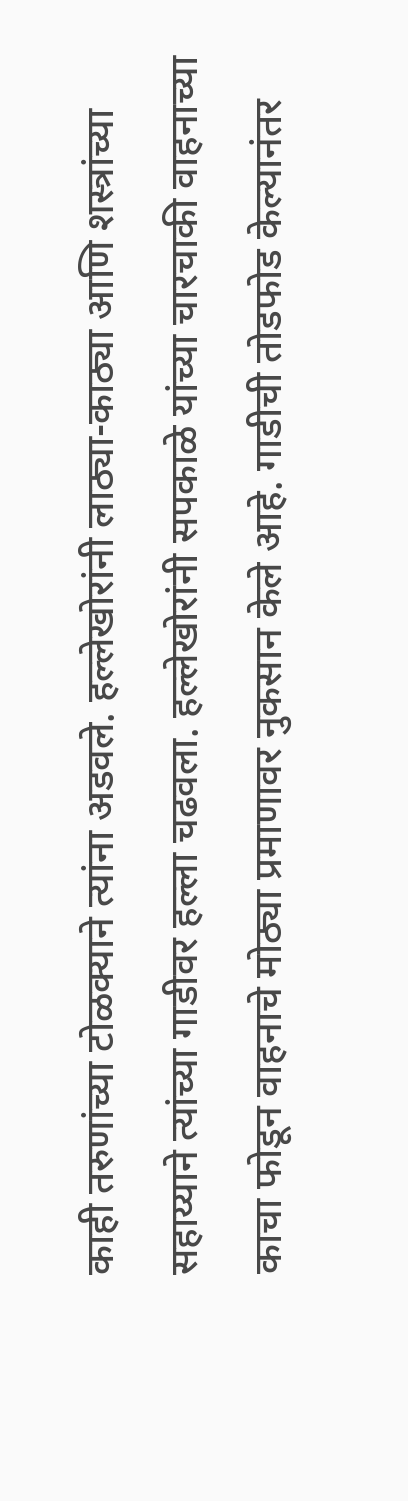काही तरुणांच्या टोळक्याने त्यांना अडवले. हल्लेखोरांनी लाठ्या-काठ्या आणि शस्त्रांच्या सहाय्याने त्यांच्या गाडीवर हल्ला चढवला. हल्लेखोरांनी सपकाळे यांच्या चारचाकी वाहनाच्या काचा फोडून वाहनाचे मोठ्या प्रमाणावर नुकसान केले आहे. गाडीची तोडफोड केल्यानंतर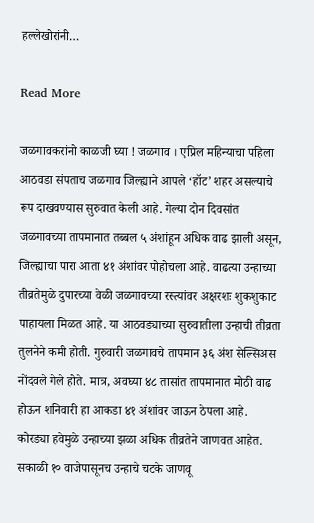हल्लेखोरांनी…

Read More

जळगावकरांनो काळजी घ्या ! जळगाव । एप्रिल महिन्याचा पहिला आठवडा संपताच जळगाव जिल्ह्याने आपले ‘हॉट’ शहर असल्याचे रूप दाखवण्यास सुरुवात केली आहे. गेल्या दोन दिवसांत जळगावच्या तापमानात तब्बल ५ अंशांहून अधिक वाढ झाली असून, जिल्ह्याचा पारा आता ४१ अंशांवर पोहोचला आहे. वाढत्या उन्हाच्या तीव्रतेमुळे दुपारच्या वेळी जळगावच्या रस्त्यांवर अक्षरशः शुकशुकाट पाहायला मिळत आहे. या आठवड्याच्या सुरुवातीला उन्हाची तीव्रता तुलनेने कमी होती. गुरुवारी जळगावचे तापमान ३६ अंश सेल्सिअस नोंदवले गेले होते. मात्र, अवघ्या ४८ तासांत तापमानात मोठी वाढ होऊन शनिवारी हा आकडा ४१ अंशांवर जाऊन ठेपला आहे. कोरड्या हवेमुळे उन्हाच्या झळा अधिक तीव्रतेने जाणवत आहेत. सकाळी १० वाजेपासूनच उन्हाचे चटके जाणवू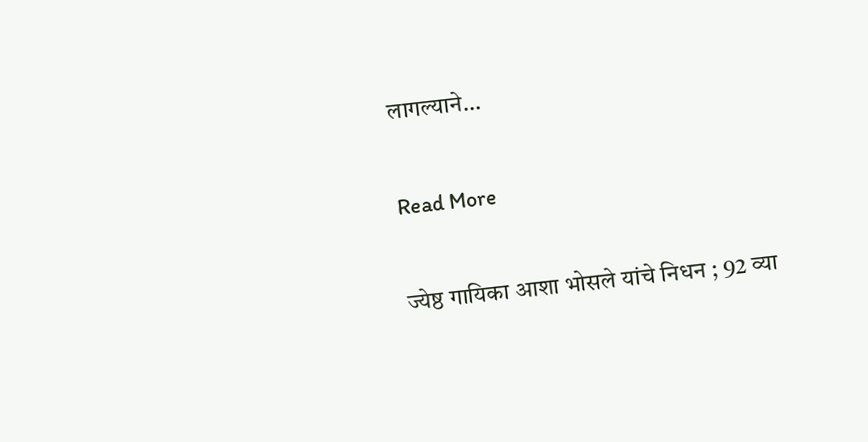लागल्याने…

Read More

ज्येष्ठ गायिका आशा भोसले यांचे निधन ; 92 व्या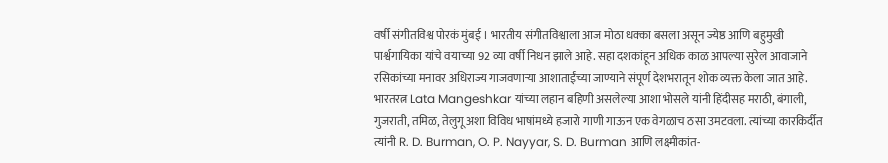वर्षी संगीतविश्व पोरकं मुंबई । भारतीय संगीतविश्वाला आज मोठा धक्का बसला असून ज्येष्ठ आणि बहुमुखी पार्श्वगायिका यांचे वयाच्या 92 व्या वर्षी निधन झाले आहे. सहा दशकांहून अधिक काळ आपल्या सुरेल आवाजाने रसिकांच्या मनावर अधिराज्य गाजवणाऱ्या आशाताईंच्या जाण्याने संपूर्ण देशभरातून शोक व्यक्त केला जात आहे. भारतरत्न Lata Mangeshkar यांच्या लहान बहिणी असलेल्या आशा भोसले यांनी हिंदीसह मराठी, बंगाली, गुजराती, तमिळ, तेलुगू अशा विविध भाषांमध्ये हजारो गाणी गाऊन एक वेगळाच ठसा उमटवला. त्यांच्या कारकिर्दीत त्यांनी R. D. Burman, O. P. Nayyar, S. D. Burman आणि लक्ष्मीकांत-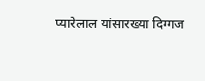प्यारेलाल यांसारख्या दिग्गज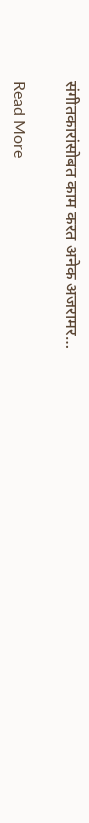संगीतकारांसोबत काम करत अनेक अजरामर…

Read More